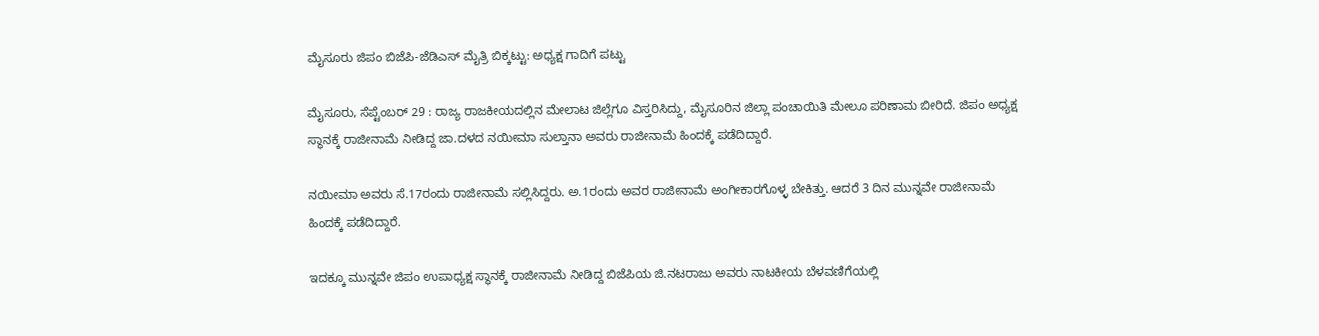ಮೈಸೂರು ಜಿಪಂ ಬಿಜೆಪಿ-ಜೆಡಿಎಸ್ ಮೈತ್ರಿ ಬಿಕ್ಕಟ್ಟು: ಅಧ್ಯಕ್ಷ ಗಾದಿಗೆ ಪಟ್ಟು

ಮೈಸೂರು, ಸೆಪ್ಟೆಂಬರ್ 29 : ರಾಜ್ಯ ರಾಜಕೀಯದಲ್ಲಿನ ಮೇಲಾಟ ಜಿಲ್ಲೆಗೂ ವಿಸ್ತರಿಸಿದ್ದು, ಮೈಸೂರಿನ ಜಿಲ್ಲಾ ಪಂಚಾಯಿತಿ ಮೇಲೂ ಪರಿಣಾಮ ಬೀರಿದೆ. ಜಿಪಂ ಅಧ್ಯಕ್ಷ ಸ್ಥಾನಕ್ಕೆ ರಾಜೀನಾಮೆ ನೀಡಿದ್ದ ಜಾ.ದಳದ ನಯೀಮಾ ಸುಲ್ತಾನಾ ಅವರು ರಾಜೀನಾಮೆ ಹಿಂದಕ್ಕೆ ಪಡೆದಿದ್ದಾರೆ.

ನಯೀಮಾ ಅವರು ಸೆ.17ರಂದು ರಾಜೀನಾಮೆ ಸಲ್ಲಿಸಿದ್ದರು. ಅ.1ರಂದು ಅವರ ರಾಜೀನಾಮೆ ಅಂಗೀಕಾರಗೊಳ್ಳ ಬೇಕಿತ್ತು. ಆದರೆ 3 ದಿನ ಮುನ್ನವೇ ರಾಜೀನಾಮೆ ಹಿಂದಕ್ಕೆ ಪಡೆದಿದ್ದಾರೆ.

ಇದಕ್ಕೂ ಮುನ್ನವೇ ಜಿಪಂ ಉಪಾಧ್ಯಕ್ಷ ಸ್ಥಾನಕ್ಕೆ ರಾಜೀನಾಮೆ ನೀಡಿದ್ದ ಬಿಜೆಪಿಯ ಜಿ.ನಟರಾಜು ಅವರು ನಾಟಕೀಯ ಬೆಳವಣಿಗೆಯಲ್ಲಿ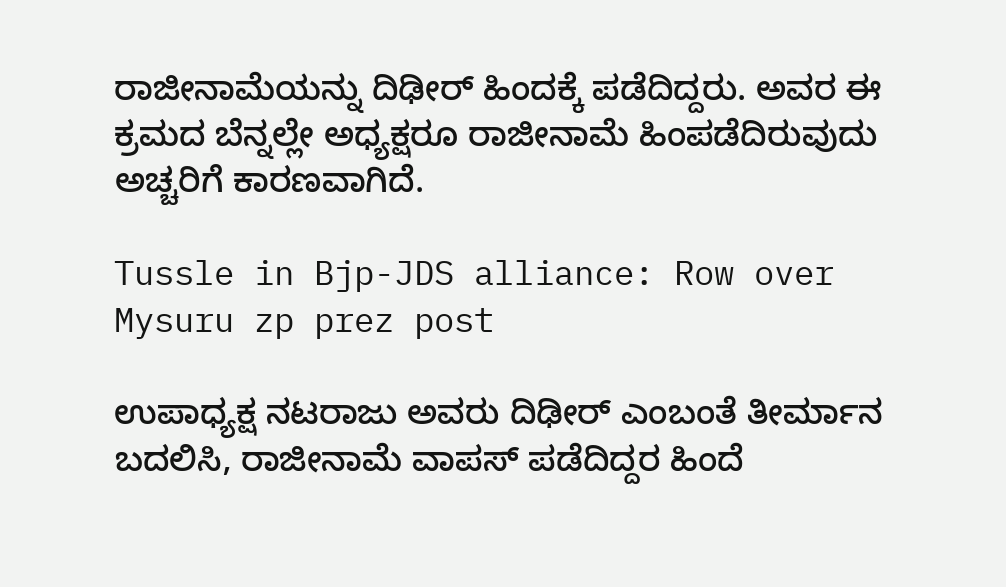ರಾಜೀನಾಮೆಯನ್ನು ದಿಢೀರ್ ಹಿಂದಕ್ಕೆ ಪಡೆದಿದ್ದರು. ಅವರ ಈ ಕ್ರಮದ ಬೆನ್ನಲ್ಲೇ ಅಧ್ಯಕ್ಷರೂ ರಾಜೀನಾಮೆ ಹಿಂಪಡೆದಿರುವುದು ಅಚ್ಚರಿಗೆ ಕಾರಣವಾಗಿದೆ.

Tussle in Bjp-JDS alliance: Row over Mysuru zp prez post

ಉಪಾಧ್ಯಕ್ಷ ನಟರಾಜು ಅವರು ದಿಢೀರ್ ಎಂಬಂತೆ ತೀರ್ಮಾನ ಬದಲಿಸಿ, ರಾಜೀನಾಮೆ ವಾಪಸ್ ಪಡೆದಿದ್ದರ ಹಿಂದೆ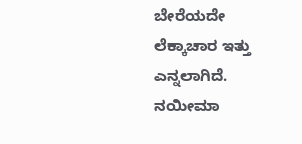ಬೇರೆಯದೇ ಲೆಕ್ಕಾಚಾರ ಇತ್ತು ಎನ್ನಲಾಗಿದೆ. ನಯೀಮಾ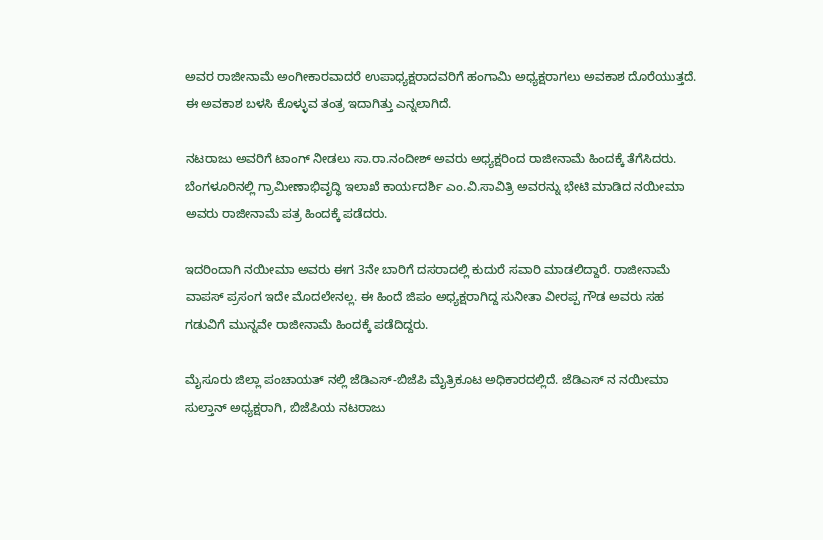ಅವರ ರಾಜೀನಾಮೆ ಅಂಗೀಕಾರವಾದರೆ ಉಪಾಧ್ಯಕ್ಷರಾದವರಿಗೆ ಹಂಗಾಮಿ ಅಧ್ಯಕ್ಷರಾಗಲು ಅವಕಾಶ ದೊರೆಯುತ್ತದೆ. ಈ ಅವಕಾಶ ಬಳಸಿ ಕೊಳ್ಳುವ ತಂತ್ರ ಇದಾಗಿತ್ತು ಎನ್ನಲಾಗಿದೆ.

ನಟರಾಜು ಅವರಿಗೆ ಟಾಂಗ್ ನೀಡಲು ಸಾ.ರಾ.ನಂದೀಶ್ ಅವರು ಅಧ್ಯಕ್ಷರಿಂದ ರಾಜೀನಾಮೆ ಹಿಂದಕ್ಕೆ ತೆಗೆಸಿದರು. ಬೆಂಗಳೂರಿನಲ್ಲಿ ಗ್ರಾಮೀಣಾಭಿವೃದ್ಧಿ ಇಲಾಖೆ ಕಾರ್ಯದರ್ಶಿ ಎಂ.ವಿ.ಸಾವಿತ್ರಿ ಅವರನ್ನು ಭೇಟಿ ಮಾಡಿದ ನಯೀಮಾ ಅವರು ರಾಜೀನಾಮೆ ಪತ್ರ ಹಿಂದಕ್ಕೆ ಪಡೆದರು.

ಇದರಿಂದಾಗಿ ನಯೀಮಾ ಅವರು ಈಗ 3ನೇ ಬಾರಿಗೆ ದಸರಾದಲ್ಲಿ ಕುದುರೆ ಸವಾರಿ ಮಾಡಲಿದ್ದಾರೆ. ರಾಜೀನಾಮೆ ವಾಪಸ್ ಪ್ರಸಂಗ ಇದೇ ಮೊದಲೇನಲ್ಲ. ಈ ಹಿಂದೆ ಜಿಪಂ ಅಧ್ಯಕ್ಷರಾಗಿದ್ದ ಸುನೀತಾ ವೀರಪ್ಪ ಗೌಡ ಅವರು ಸಹ ಗಡುವಿಗೆ ಮುನ್ನವೇ ರಾಜೀನಾಮೆ ಹಿಂದಕ್ಕೆ ಪಡೆದಿದ್ದರು.

ಮೈಸೂರು ಜಿಲ್ಲಾ ಪಂಚಾಯತ್ ನಲ್ಲಿ ಜೆಡಿಎಸ್-ಬಿಜೆಪಿ ಮೈತ್ರಿಕೂಟ ಅಧಿಕಾರದಲ್ಲಿದೆ. ಜೆಡಿಎಸ್ ನ ನಯೀಮಾ ಸುಲ್ತಾನ್‌ ಅಧ್ಯಕ್ಷರಾಗಿ, ಬಿಜೆಪಿಯ ನಟರಾಜು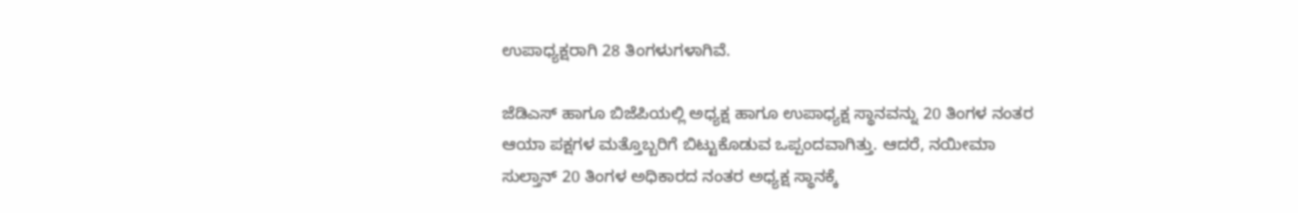ಉಪಾಧ್ಯಕ್ಷರಾಗಿ 28 ತಿಂಗಳುಗಳಾಗಿವೆ.

ಜೆಡಿಎಸ್‌ ಹಾಗೂ ಬಿಜೆಪಿಯಲ್ಲಿ ಅಧ್ಯಕ್ಷ ಹಾಗೂ ಉಪಾಧ್ಯಕ್ಷ ಸ್ಥಾನವನ್ನು 20 ತಿಂಗಳ ನಂತರ ಆಯಾ ಪಕ್ಷಗಳ ಮತ್ತೊಬ್ಬರಿಗೆ ಬಿಟ್ಟುಕೊಡುವ ಒಪ್ಪಂದವಾಗಿತ್ತು. ಆದರೆ, ನಯೀಮಾ ಸುಲ್ತಾನ್‌ 20 ತಿಂಗಳ ಅಧಿಕಾರದ ನಂತರ ಅಧ್ಯಕ್ಷ ಸ್ಥಾನಕ್ಕೆ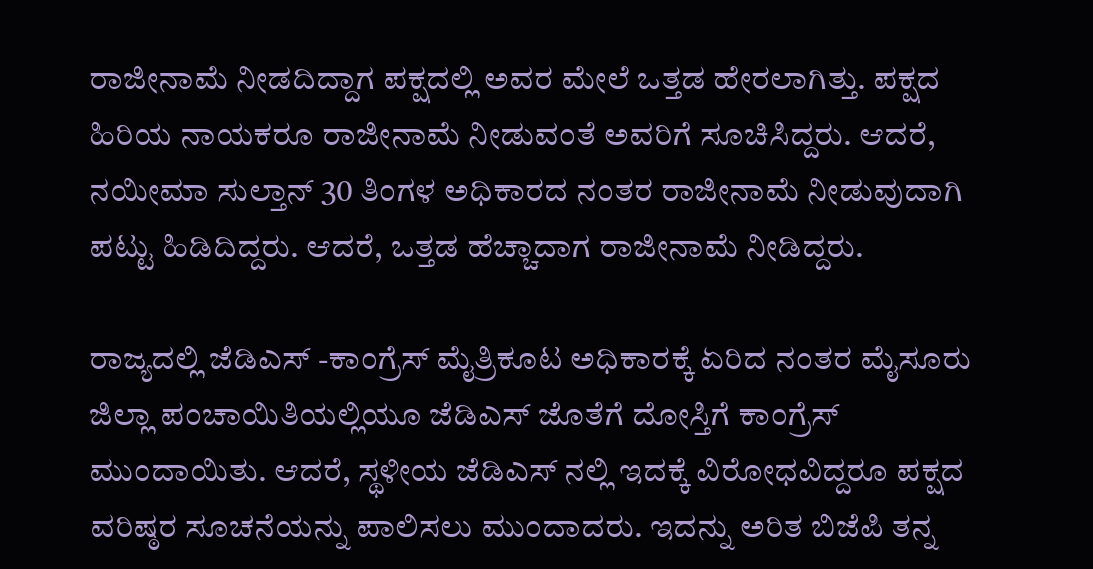ರಾಜೀನಾಮೆ ನೀಡದಿದ್ದಾಗ ಪಕ್ಷದಲ್ಲಿ ಅವರ ಮೇಲೆ ಒತ್ತಡ ಹೇರಲಾಗಿತ್ತು. ಪಕ್ಷದ ಹಿರಿಯ ನಾಯಕರೂ ರಾಜೀನಾಮೆ ನೀಡುವಂತೆ ಅವರಿಗೆ ಸೂಚಿಸಿದ್ದರು. ಆದರೆ, ನಯೀಮಾ ಸುಲ್ತಾನ್‌ 30 ತಿಂಗಳ ಅಧಿಕಾರದ ನಂತರ ರಾಜೀನಾಮೆ ನೀಡುವುದಾಗಿ ಪಟ್ಟು ಹಿಡಿದಿದ್ದರು. ಆದರೆ, ಒತ್ತಡ ಹೆಚ್ಚಾದಾಗ ರಾಜೀನಾಮೆ ನೀಡಿದ್ದರು.

ರಾಜ್ಯದಲ್ಲಿ ಜೆಡಿಎಸ್ ‌-ಕಾಂಗ್ರೆಸ್‌ ಮೈತ್ರಿಕೂಟ ಅಧಿಕಾರಕ್ಕೆ ಏರಿದ ನಂತರ ಮೈಸೂರು ಜಿಲ್ಲಾ ಪಂಚಾಯಿತಿಯಲ್ಲಿಯೂ ಜೆಡಿಎಸ್ ಜೊತೆಗೆ ದೋಸ್ತಿಗೆ ಕಾಂಗ್ರೆಸ್‌ ಮುಂದಾಯಿತು. ಆದರೆ, ಸ್ಥಳೀಯ ಜೆಡಿಎಸ್ ನಲ್ಲಿ ಇದಕ್ಕೆ ವಿರೋಧವಿದ್ದರೂ ಪಕ್ಷದ ವರಿಷ್ಠರ ಸೂಚನೆಯನ್ನು ಪಾಲಿಸಲು ಮುಂದಾದರು. ಇದನ್ನು ಅರಿತ ಬಿಜೆಪಿ ತನ್ನ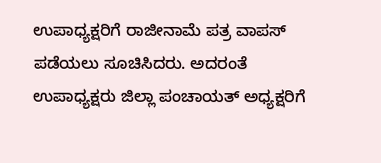ಉಪಾಧ್ಯಕ್ಷರಿಗೆ ರಾಜೀನಾಮೆ ಪತ್ರ ವಾಪಸ್‌ ಪಡೆಯಲು ಸೂಚಿಸಿದರು. ಅದರಂತೆ ಉಪಾಧ್ಯಕ್ಷರು ಜಿಲ್ಲಾ ಪಂಚಾಯತ್ ಅಧ್ಯಕ್ಷರಿಗೆ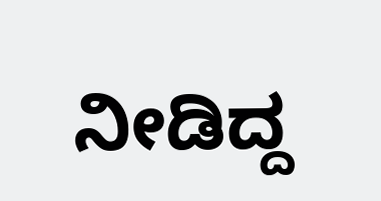ನೀಡಿದ್ದ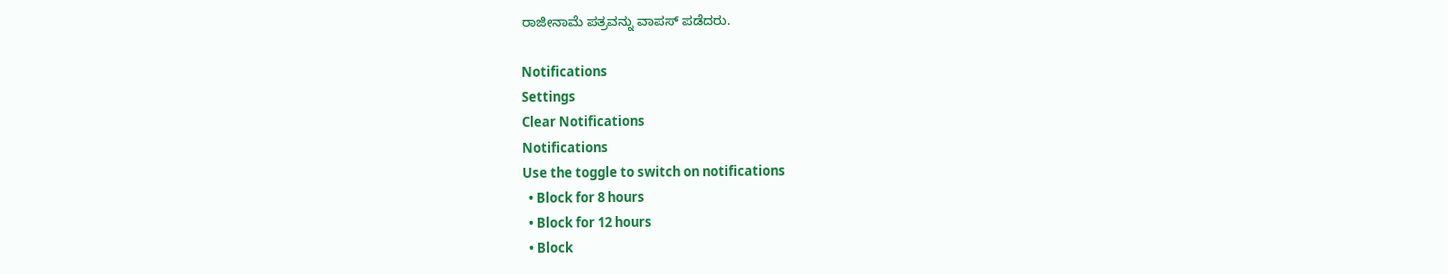ರಾಜೀನಾಮೆ ಪತ್ರವನ್ನು ವಾಪಸ್‌ ಪಡೆದರು.

Notifications
Settings
Clear Notifications
Notifications
Use the toggle to switch on notifications
  • Block for 8 hours
  • Block for 12 hours
  • Block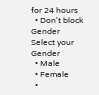for 24 hours
  • Don't block
Gender
Select your Gender
  • Male
  • Female
  •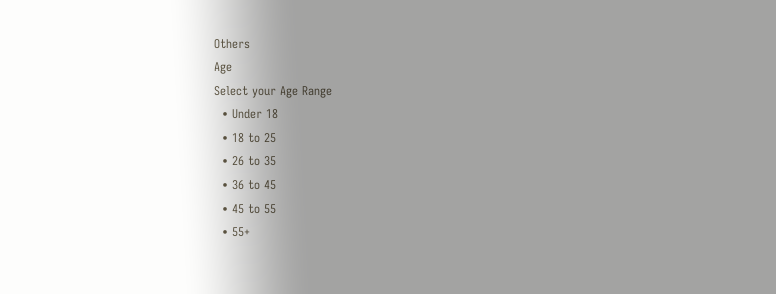Others
Age
Select your Age Range
  • Under 18
  • 18 to 25
  • 26 to 35
  • 36 to 45
  • 45 to 55
  • 55+